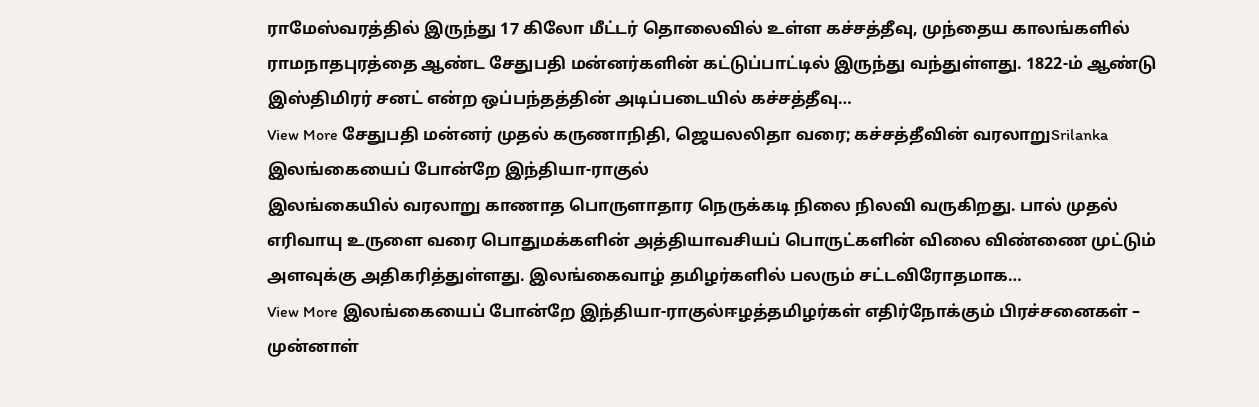ராமேஸ்வரத்தில் இருந்து 17 கிலோ மீட்டர் தொலைவில் உள்ள கச்சத்தீவு, முந்தைய காலங்களில் ராமநாதபுரத்தை ஆண்ட சேதுபதி மன்னர்களின் கட்டுப்பாட்டில் இருந்து வந்துள்ளது. 1822-ம் ஆண்டு இஸ்திமிரர் சனட் என்ற ஒப்பந்தத்தின் அடிப்படையில் கச்சத்தீவு…
View More சேதுபதி மன்னர் முதல் கருணாநிதி, ஜெயலலிதா வரை; கச்சத்தீவின் வரலாறுSrilanka
இலங்கையைப் போன்றே இந்தியா-ராகுல்
இலங்கையில் வரலாறு காணாத பொருளாதார நெருக்கடி நிலை நிலவி வருகிறது. பால் முதல் எரிவாயு உருளை வரை பொதுமக்களின் அத்தியாவசியப் பொருட்களின் விலை விண்ணை முட்டும் அளவுக்கு அதிகரித்துள்ளது. இலங்கைவாழ் தமிழர்களில் பலரும் சட்டவிரோதமாக…
View More இலங்கையைப் போன்றே இந்தியா-ராகுல்ஈழத்தமிழர்கள் எதிர்நோக்கும் பிரச்சனைகள் – முன்னாள்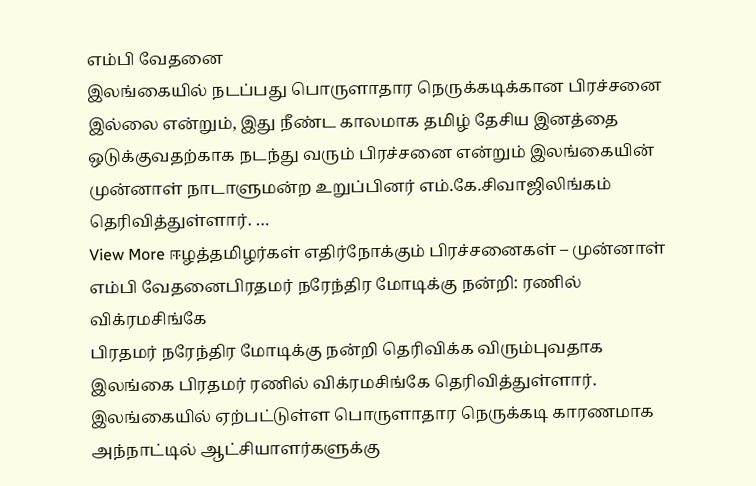எம்பி வேதனை
இலங்கையில் நடப்பது பொருளாதார நெருக்கடிக்கான பிரச்சனை இல்லை என்றும், இது நீண்ட காலமாக தமிழ் தேசிய இனத்தை ஒடுக்குவதற்காக நடந்து வரும் பிரச்சனை என்றும் இலங்கையின் முன்னாள் நாடாளுமன்ற உறுப்பினர் எம்.கே.சிவாஜிலிங்கம் தெரிவித்துள்ளார். …
View More ஈழத்தமிழர்கள் எதிர்நோக்கும் பிரச்சனைகள் – முன்னாள் எம்பி வேதனைபிரதமர் நரேந்திர மோடிக்கு நன்றி: ரணில் விக்ரமசிங்கே
பிரதமர் நரேந்திர மோடிக்கு நன்றி தெரிவிக்க விரும்புவதாக இலங்கை பிரதமர் ரணில் விக்ரமசிங்கே தெரிவித்துள்ளார். இலங்கையில் ஏற்பட்டுள்ள பொருளாதார நெருக்கடி காரணமாக அந்நாட்டில் ஆட்சியாளர்களுக்கு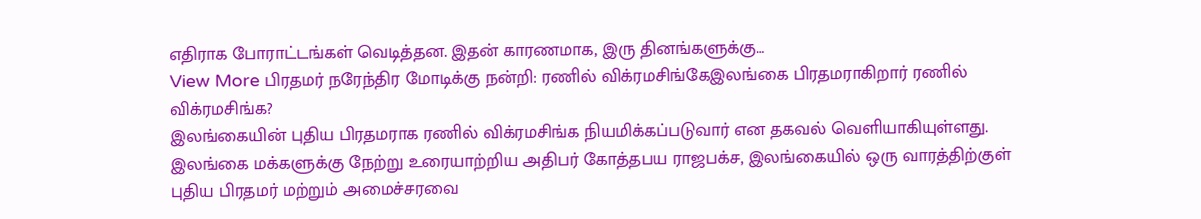எதிராக போராட்டங்கள் வெடித்தன. இதன் காரணமாக, இரு தினங்களுக்கு…
View More பிரதமர் நரேந்திர மோடிக்கு நன்றி: ரணில் விக்ரமசிங்கேஇலங்கை பிரதமராகிறார் ரணில் விக்ரமசிங்க?
இலங்கையின் புதிய பிரதமராக ரணில் விக்ரமசிங்க நியமிக்கப்படுவார் என தகவல் வெளியாகியுள்ளது. இலங்கை மக்களுக்கு நேற்று உரையாற்றிய அதிபர் கோத்தபய ராஜபக்ச, இலங்கையில் ஒரு வாரத்திற்குள் புதிய பிரதமர் மற்றும் அமைச்சரவை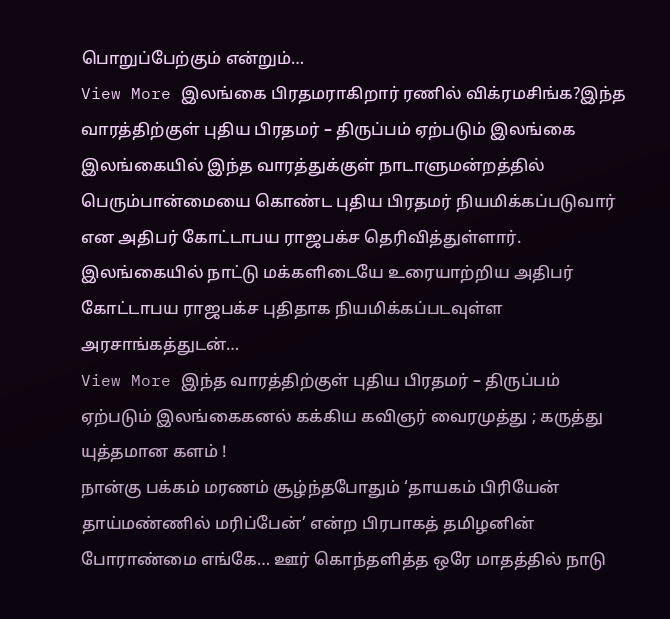பொறுப்பேற்கும் என்றும்…
View More இலங்கை பிரதமராகிறார் ரணில் விக்ரமசிங்க?இந்த வாரத்திற்குள் புதிய பிரதமர் – திருப்பம் ஏற்படும் இலங்கை
இலங்கையில் இந்த வாரத்துக்குள் நாடாளுமன்றத்தில் பெரும்பான்மையை கொண்ட புதிய பிரதமர் நியமிக்கப்படுவார் என அதிபர் கோட்டாபய ராஜபக்ச தெரிவித்துள்ளார். இலங்கையில் நாட்டு மக்களிடையே உரையாற்றிய அதிபர் கோட்டாபய ராஜபக்ச புதிதாக நியமிக்கப்படவுள்ள அரசாங்கத்துடன்…
View More இந்த வாரத்திற்குள் புதிய பிரதமர் – திருப்பம் ஏற்படும் இலங்கைகனல் கக்கிய கவிஞர் வைரமுத்து ; கருத்து யுத்தமான களம் !
நான்கு பக்கம் மரணம் சூழ்ந்தபோதும் ‘தாயகம் பிரியேன் தாய்மண்ணில் மரிப்பேன்’ என்ற பிரபாகத் தமிழனின் போராண்மை எங்கே… ஊர் கொந்தளித்த ஒரே மாதத்தில் நாடு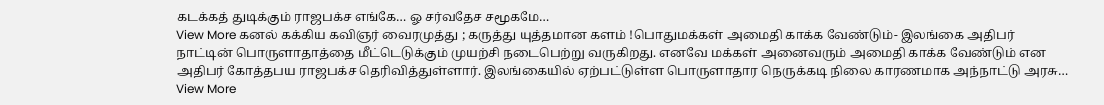கடக்கத் துடிக்கும் ராஜபக்ச எங்கே… ஓ சர்வதேச சமூகமே…
View More கனல் கக்கிய கவிஞர் வைரமுத்து ; கருத்து யுத்தமான களம் !பொதுமக்கள் அமைதி காக்க வேண்டும்- இலங்கை அதிபர்
நாட்டின் பொருளாதாத்தை மீட்டெடுக்கும் முயற்சி நடைபெற்று வருகிறது. எனவே மக்கள் அனைவரும் அமைதி காக்க வேண்டும் என அதிபர் கோத்தபய ராஜபக்ச தெரிவித்துள்ளார். இலங்கையில் ஏற்பட்டுள்ள பொருளாதார நெருக்கடி நிலை காரணமாக அந்நாட்டு அரசு…
View More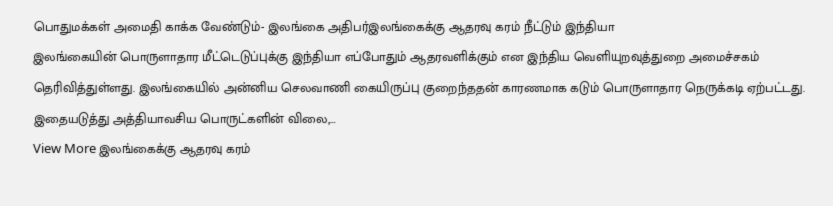பொதுமக்கள் அமைதி காக்க வேண்டும்- இலங்கை அதிபர்இலங்கைக்கு ஆதரவு கரம் நீட்டும் இந்தியா
இலங்கையின் பொருளாதார மீட்டெடுப்புக்கு இந்தியா எப்போதும் ஆதரவளிக்கும் என இந்திய வெளியுறவுத்துறை அமைச்சகம் தெரிவித்துள்ளது. இலங்கையில் அன்னிய செலவாணி கையிருப்பு குறைந்ததன் காரணமாக கடும் பொருளாதார நெருக்கடி ஏற்பட்டது. இதையடுத்து அத்தியாவசிய பொருட்களின் விலை,…
View More இலங்கைக்கு ஆதரவு கரம்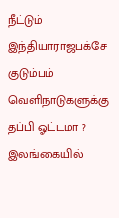நீட்டும் இந்தியாராஜபக்சே குடும்பம் வெளிநாடுகளுக்கு தப்பி ஓட்டமா ?
இலங்கையில்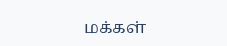மக்கள்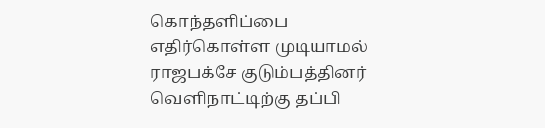கொந்தளிப்பை எதிர்கொள்ள முடியாமல் ராஜபக்சே குடும்பத்தினர் வெளிநாட்டிற்கு தப்பி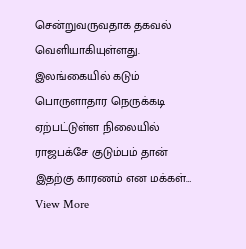சென்றுவருவதாக தகவல் வெளியாகியுள்ளது. இலங்கையில் கடும் பொருளாதார நெருக்கடி ஏற்பட்டுள்ள நிலையில் ராஜபக்சே குடும்பம் தான் இதற்கு காரணம் என மக்கள்…
View More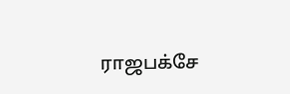ராஜபக்சே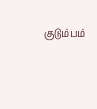குடும்பம்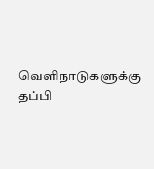வெளிநாடுகளுக்கு தப்பி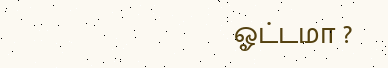ஓட்டமா ?